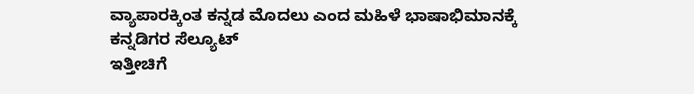ವ್ಯಾಪಾರಕ್ಕಿಂತ ಕನ್ನಡ ಮೊದಲು ಎಂದ ಮಹಿಳೆ ಭಾಷಾಭಿಮಾನಕ್ಕೆ ಕನ್ನಡಿಗರ ಸೆಲ್ಯೂಟ್
ಇತ್ತೀಚಿಗೆ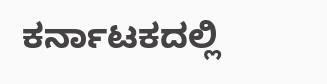ಕರ್ನಾಟಕದಲ್ಲಿ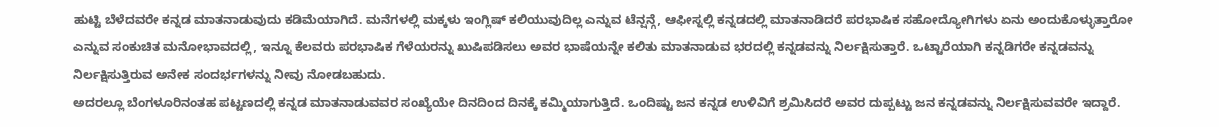ಹುಟ್ಟಿ ಬೆಳೆದವರೇ ಕನ್ನಡ ಮಾತನಾಡುವುದು ಕಡಿಮೆಯಾಗಿದೆ. ಮನೆಗಳಲ್ಲಿ ಮಕ್ಕಳು ಇಂಗ್ಲಿಷ್ ಕಲಿಯುವುದಿಲ್ಲ ಎನ್ನುವ ಟೆನ್ಷನ್ಗೆ, ಆಫೀಸ್ನಲ್ಲಿ ಕನ್ನಡದಲ್ಲಿ ಮಾತನಾಡಿದರೆ ಪರಭಾಷಿಕ ಸಹೋದ್ಯೋಗಿಗಳು ಏನು ಅಂದುಕೊಳ್ಳುತ್ತಾರೋ ಎನ್ನುವ ಸಂಕುಚಿತ ಮನೋಭಾವದಲ್ಲಿ, ಇನ್ನೂ ಕೆಲವರು ಪರಭಾಷಿಕ ಗೆಳೆಯರನ್ನು ಖುಷಿಪಡಿಸಲು ಅವರ ಭಾಷೆಯನ್ನೇ ಕಲಿತು ಮಾತನಾಡುವ ಭರದಲ್ಲಿ ಕನ್ನಡವನ್ನು ನಿರ್ಲಕ್ಷಿಸುತ್ತಾರೆ. ಒಟ್ಟಾರೆಯಾಗಿ ಕನ್ನಡಿಗರೇ ಕನ್ನಡವನ್ನು ನಿರ್ಲಕ್ಷಿಸುತ್ತಿರುವ ಅನೇಕ ಸಂದರ್ಭಗಳನ್ನು ನೀವು ನೋಡಬಹುದು.
ಅದರಲ್ಲೂ ಬೆಂಗಳೂರಿನಂತಹ ಪಟ್ಟಣದಲ್ಲಿ ಕನ್ನಡ ಮಾತನಾಡುವವರ ಸಂಖ್ಯೆಯೇ ದಿನದಿಂದ ದಿನಕ್ಕೆ ಕಮ್ಮಿಯಾಗುತ್ತಿದೆ. ಒಂದಿಷ್ಟು ಜನ ಕನ್ನಡ ಉಳಿವಿಗೆ ಶ್ರಮಿಸಿದರೆ ಅವರ ದುಪ್ಪಟ್ಟು ಜನ ಕನ್ನಡವನ್ನು ನಿರ್ಲಕ್ಷಿಸುವವರೇ ಇದ್ದಾರೆ.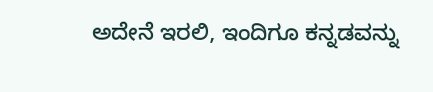ಅದೇನೆ ಇರಲಿ, ಇಂದಿಗೂ ಕನ್ನಡವನ್ನು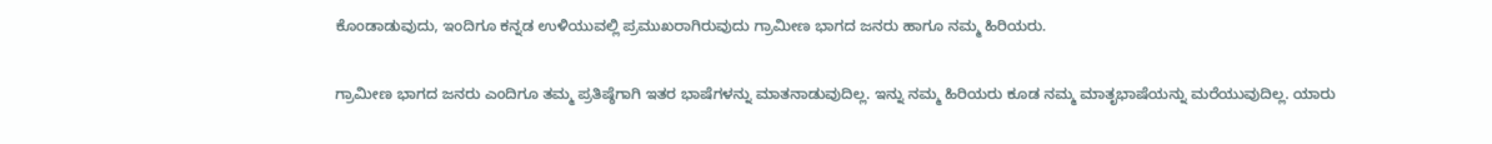ಕೊಂಡಾಡುವುದು, ಇಂದಿಗೂ ಕನ್ನಡ ಉಳಿಯುವಲ್ಲಿ ಪ್ರಮುಖರಾಗಿರುವುದು ಗ್ರಾಮೀಣ ಭಾಗದ ಜನರು ಹಾಗೂ ನಮ್ಮ ಹಿರಿಯರು.

ಗ್ರಾಮೀಣ ಭಾಗದ ಜನರು ಎಂದಿಗೂ ತಮ್ಮ ಪ್ರತಿಷ್ಠೆಗಾಗಿ ಇತರ ಭಾಷೆಗಳನ್ನು ಮಾತನಾಡುವುದಿಲ್ಲ. ಇನ್ನು ನಮ್ಮ ಹಿರಿಯರು ಕೂಡ ನಮ್ಮ ಮಾತೃಭಾಷೆಯನ್ನು ಮರೆಯುವುದಿಲ್ಲ. ಯಾರು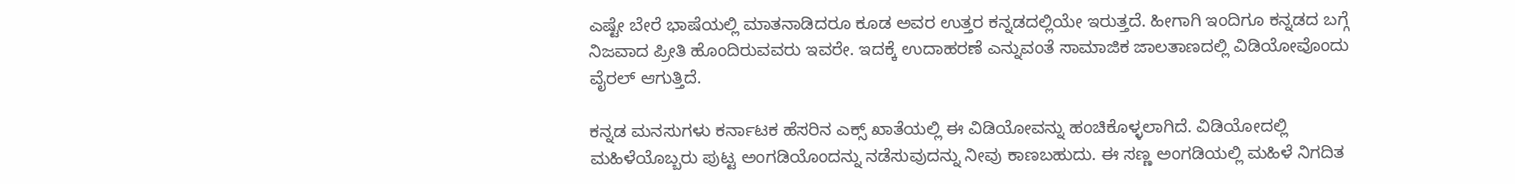ಎಷ್ಟೇ ಬೇರೆ ಭಾಷೆಯಲ್ಲಿ ಮಾತನಾಡಿದರೂ ಕೂಡ ಅವರ ಉತ್ತರ ಕನ್ನಡದಲ್ಲಿಯೇ ಇರುತ್ತದೆ. ಹೀಗಾಗಿ ಇಂದಿಗೂ ಕನ್ನಡದ ಬಗ್ಗೆ ನಿಜವಾದ ಪ್ರೀತಿ ಹೊಂದಿರುವವರು ಇವರೇ. ಇದಕ್ಕೆ ಉದಾಹರಣೆ ಎನ್ನುವಂತೆ ಸಾಮಾಜಿಕ ಜಾಲತಾಣದಲ್ಲಿ ವಿಡಿಯೋವೊಂದು ವೈರಲ್ ಆಗುತ್ತಿದೆ.

ಕನ್ನಡ ಮನಸುಗಳು ಕರ್ನಾಟಕ ಹೆಸರಿನ ಎಕ್ಸ್ ಖಾತೆಯಲ್ಲಿ ಈ ವಿಡಿಯೋವನ್ನು ಹಂಚಿಕೊಳ್ಳಲಾಗಿದೆ. ವಿಡಿಯೋದಲ್ಲಿ ಮಹಿಳೆಯೊಬ್ಬರು ಪುಟ್ಟ ಅಂಗಡಿಯೊಂದನ್ನು ನಡೆಸುವುದನ್ನು ನೀವು ಕಾಣಬಹುದು. ಈ ಸಣ್ಣ ಅಂಗಡಿಯಲ್ಲಿ ಮಹಿಳೆ ನಿಗದಿತ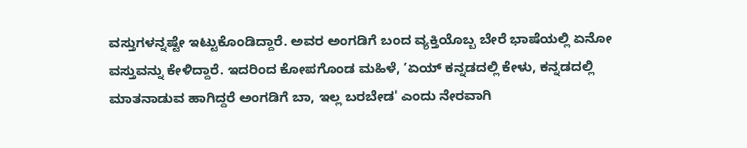ವಸ್ತುಗಳನ್ನಷ್ಟೇ ಇಟ್ಟುಕೊಂಡಿದ್ದಾರೆ. ಅವರ ಅಂಗಡಿಗೆ ಬಂದ ವ್ಯಕ್ತಿಯೊಬ್ಬ ಬೇರೆ ಭಾಷೆಯಲ್ಲಿ ಏನೋ ವಸ್ತುವನ್ನು ಕೇಳಿದ್ದಾರೆ. ಇದರಿಂದ ಕೋಪಗೊಂಡ ಮಹಿಳೆ, ʼಏಯ್ ಕನ್ನಡದಲ್ಲಿ ಕೇಳು, ಕನ್ನಡದಲ್ಲಿ ಮಾತನಾಡುವ ಹಾಗಿದ್ದರೆ ಅಂಗಡಿಗೆ ಬಾ, ಇಲ್ಲ ಬರಬೇಡ' ಎಂದು ನೇರವಾಗಿ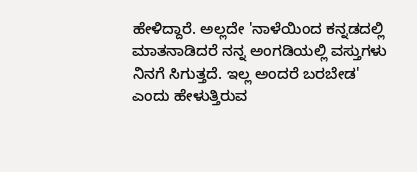ಹೇಳಿದ್ದಾರೆ. ಅಲ್ಲದೇ 'ನಾಳೆಯಿಂದ ಕನ್ನಡದಲ್ಲಿ ಮಾತನಾಡಿದರೆ ನನ್ನ ಅಂಗಡಿಯಲ್ಲಿ ವಸ್ತುಗಳು ನಿನಗೆ ಸಿಗುತ್ತದೆ. ಇಲ್ಲ ಅಂದರೆ ಬರಬೇಡ' ಎಂದು ಹೇಳುತ್ತಿರುವ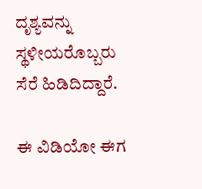ದೃಶ್ಯವನ್ನು ಸ್ಥಳೀಯರೊಬ್ಬರು ಸೆರೆ ಹಿಡಿದಿದ್ದಾರೆ.

ಈ ವಿಡಿಯೋ ಈಗ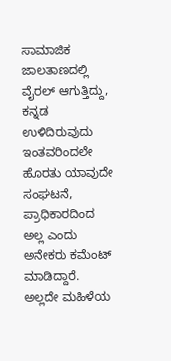ಸಾಮಾಜಿಕ ಜಾಲತಾಣದಲ್ಲಿ ವೈರಲ್ ಆಗುತ್ತಿದ್ದು, ಕನ್ನಡ ಉಳಿದಿರುವುದು ಇಂತವರಿಂದಲೇ ಹೊರತು ಯಾವುದೇ ಸಂಘಟನೆ, ಪ್ರಾಧಿಕಾರದಿಂದ ಅಲ್ಲ ಎಂದು ಅನೇಕರು ಕಮೆಂಟ್ ಮಾಡಿದ್ದಾರೆ. ಅಲ್ಲದೇ ಮಹಿಳೆಯ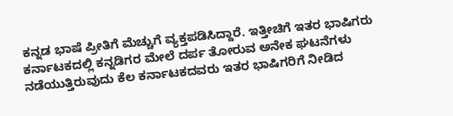ಕನ್ನಡ ಭಾಷೆ ಪ್ರೀತಿಗೆ ಮೆಚ್ಚುಗೆ ವ್ಯಕ್ತಪಡಿಸಿದ್ದಾರೆ. ಇತ್ತೀಚಿಗೆ ಇತರ ಭಾಷಿಗರು ಕರ್ನಾಟಕದಲ್ಲಿ ಕನ್ನಡಿಗರ ಮೇಲೆ ದರ್ಪ ತೋರುವ ಅನೇಕ ಘಟನೆಗಳು ನಡೆಯುತ್ತಿರುವುದು ಕೆಲ ಕರ್ನಾಟಕದವರು ಇತರ ಭಾಷಿಗರಿಗೆ ನೀಡಿದ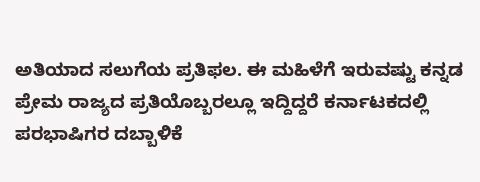ಅತಿಯಾದ ಸಲುಗೆಯ ಪ್ರತಿಫಲ. ಈ ಮಹಿಳೆಗೆ ಇರುವಷ್ಟು ಕನ್ನಡ ಪ್ರೇಮ ರಾಜ್ಯದ ಪ್ರತಿಯೊಬ್ಬರಲ್ಲೂ ಇದ್ದಿದ್ದರೆ ಕರ್ನಾಟಕದಲ್ಲಿ ಪರಭಾಷಿಗರ ದಬ್ಬಾಳಿಕೆ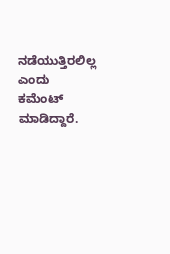ನಡೆಯುತ್ತಿರಲಿಲ್ಲ ಎಂದು ಕಮೆಂಟ್ ಮಾಡಿದ್ದಾರೆ.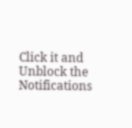Click it and Unblock the Notifications